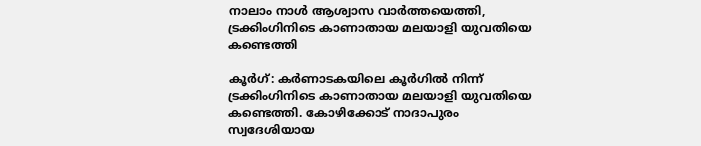നാലാം നാള്‍ ആശ്വാസ വാര്‍ത്തയെത്തി, ട്രക്കിംഗിനിടെ കാണാതായ മലയാളി യുവതിയെ കണ്ടെത്തി

കൂര്‍ഗ്: കര്‍ണാടകയിലെ കൂര്‍ഗില്‍ നിന്ന് ട്രക്കിംഗിനിടെ കാണാതായ മലയാളി യുവതിയെ കണ്ടെത്തി. കോഴിക്കോട് നാദാപുരം സ്വദേശിയായ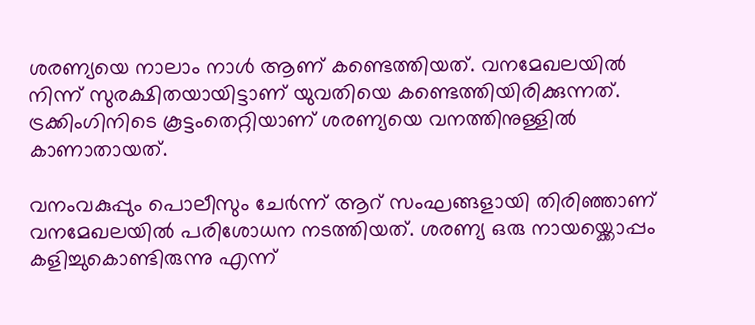ശരണ്യയെ നാലാം നാള്‍ ആണ് കണ്ടെത്തിയത്. വനമേഖലയില്‍ നിന്ന് സുരക്ഷിതയായിട്ടാണ് യുവതിയെ കണ്ടെത്തിയിരിക്കുന്നത്. ട്രക്കിംഗിനിടെ കൂട്ടംതെറ്റിയാണ് ശരണ്യയെ വനത്തിനുള്ളില്‍ കാണാതായത്.

വനംവകുപ്പും പൊലീസും ചേര്‍ന്ന് ആറ് സംഘങ്ങളായി തിരിഞ്ഞാണ് വനമേഖലയില്‍ പരിശോധന നടത്തിയത്. ശരണ്യ ഒരു നായയ്ക്കൊപ്പം കളിച്ചുകൊണ്ടിരുന്നു എന്ന്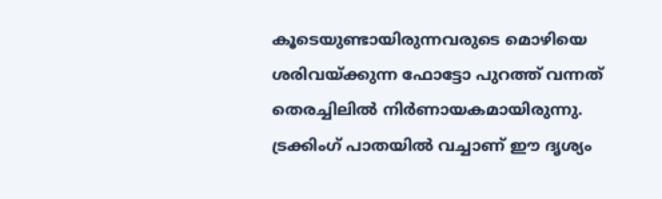കൂടെയുണ്ടായിരുന്നവരുടെ മൊഴിയെ ശരിവയ്ക്കുന്ന ഫോട്ടോ പുറത്ത് വന്നത് തെരച്ചിലില്‍ നിര്‍ണായകമായിരുന്നു. ട്രക്കിംഗ് പാതയില്‍ വച്ചാണ് ഈ ദൃശ്യം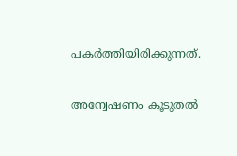പകര്‍ത്തിയിരിക്കുന്നത്.

അന്വേഷണം കൂടുതല്‍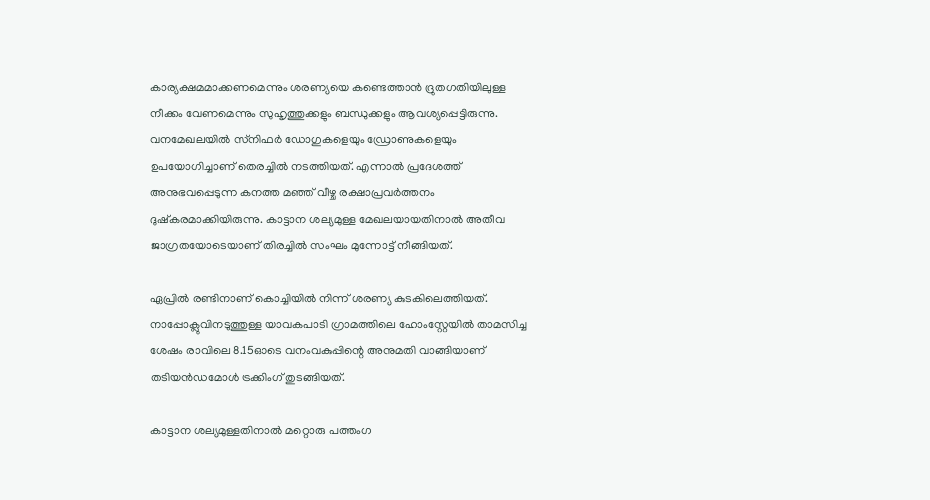കാര്യക്ഷമമാക്കണമെന്നും ശരണ്യയെ കണ്ടെത്താന്‍ ദ്രുതഗതിയിലുള്ള നീക്കം വേണമെന്നും സുഹൃത്തുക്കളും ബന്ധുക്കളും ആവശ്യപ്പെട്ടിരുന്നു. വനമേഖലയില്‍ സ്‌നിഫര്‍ ഡോഗുകളെയും ഡ്രോണുകളെയും ഉപയോഗിച്ചാണ് തെരച്ചില്‍ നടത്തിയത്. എന്നാല്‍ പ്രദേശത്ത് അനുഭവപ്പെടുന്ന കനത്ത മഞ്ഞ് വീഴ്ച രക്ഷാപ്രവര്‍ത്തനം ദുഷ്‌കരമാക്കിയിരുന്നു. കാട്ടാന ശല്യമുള്ള മേഖലയായതിനാല്‍ അതീവ ജാഗ്രതയോടെയാണ് തിരച്ചില്‍ സംഘം മുന്നോട്ട് നീങ്ങിയത്.

ഏപ്രില്‍ രണ്ടിനാണ് കൊച്ചിയില്‍ നിന്ന് ശരണ്യ കുടകിലെത്തിയത്. നാപ്പോക്ലുവിനടുത്തുള്ള യാവകപാടി ഗ്രാമത്തിലെ ഹോംസ്റ്റേയില്‍ താമസിച്ച ശേഷം രാവിലെ 8.15ഓടെ വനംവകുപ്പിന്റെ അനുമതി വാങ്ങിയാണ് തടിയന്‍ഡമോള്‍ ട്രക്കിംഗ് തുടങ്ങിയത്.

കാട്ടാന ശല്യമുള്ളതിനാല്‍ മറ്റൊരു പത്തംഗ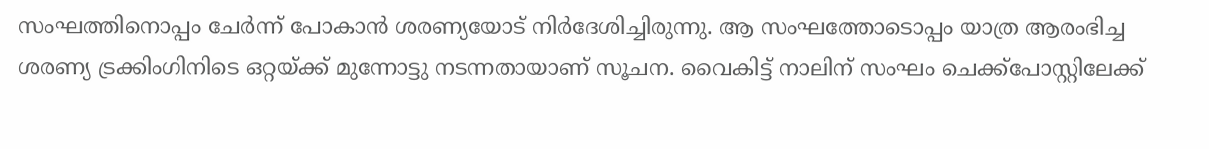സംഘത്തിനൊപ്പം ചേര്‍ന്ന് പോകാന്‍ ശരണ്യയോട് നിര്‍ദേശിച്ചിരുന്നു. ആ സംഘത്തോടൊപ്പം യാത്ര ആരംഭിച്ച ശരണ്യ ട്രക്കിംഗിനിടെ ഒറ്റയ്ക്ക് മുന്നോട്ടു നടന്നതായാണ് സൂചന. വൈകിട്ട് നാലിന് സംഘം ചെക്ക്പോസ്റ്റിലേക്ക്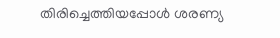തിരിച്ചെത്തിയപ്പോള്‍ ശരണ്യ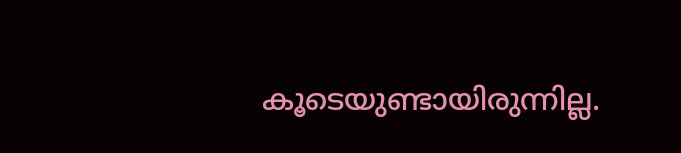കൂടെയുണ്ടായിരുന്നില്ല.